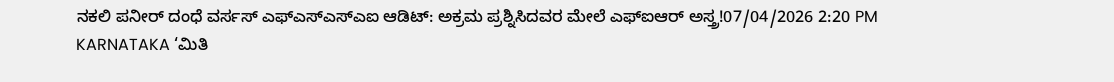ನಕಲಿ ಪನೀರ್ ದಂಧೆ ವರ್ಸಸ್ ಎಫ್ಎಸ್ಎಸ್ಎಐ ಆಡಿಟ್: ಅಕ್ರಮ ಪ್ರಶ್ನಿಸಿದವರ ಮೇಲೆ ಎಫ್ಐಆರ್ ಅಸ್ತ್ರ!07/04/2026 2:20 PM
KARNATAKA ‘ಮಿತಿ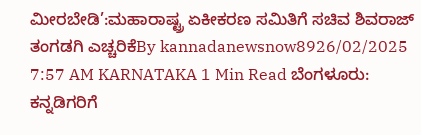ಮೀರಬೇಡಿ’:ಮಹಾರಾಷ್ಟ್ರ ಏಕೀಕರಣ ಸಮಿತಿಗೆ ಸಚಿವ ಶಿವರಾಜ್ ತಂಗಡಗಿ ಎಚ್ಚರಿಕೆBy kannadanewsnow8926/02/2025 7:57 AM KARNATAKA 1 Min Read ಬೆಂಗಳೂರು: ಕನ್ನಡಿಗರಿಗೆ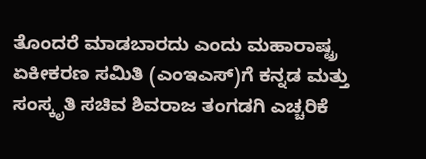ತೊಂದರೆ ಮಾಡಬಾರದು ಎಂದು ಮಹಾರಾಷ್ಟ್ರ ಏಕೀಕರಣ ಸಮಿತಿ (ಎಂಇಎಸ್)ಗೆ ಕನ್ನಡ ಮತ್ತು ಸಂಸ್ಕೃತಿ ಸಚಿವ ಶಿವರಾಜ ತಂಗಡಗಿ ಎಚ್ಚರಿಕೆ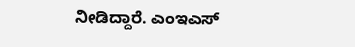ನೀಡಿದ್ದಾರೆ. ಎಂಇಎಸ್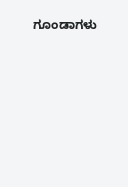ಗೂಂಡಾಗಳು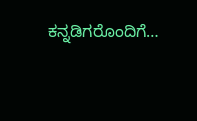ಕನ್ನಡಿಗರೊಂದಿಗೆ…